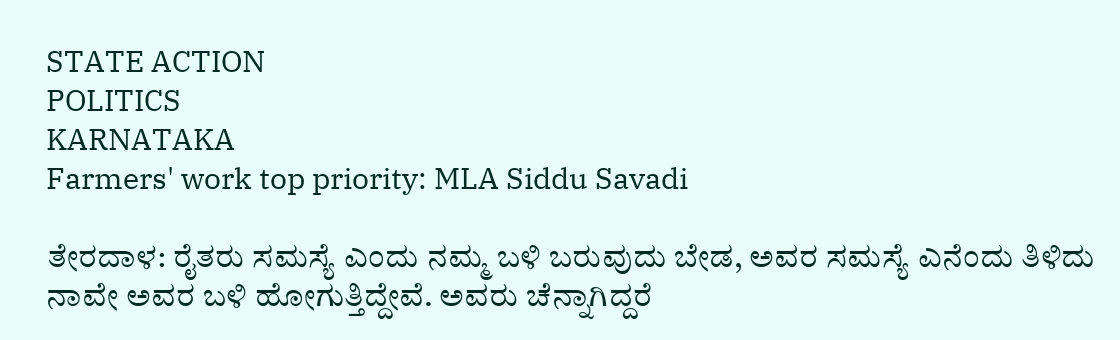STATE ACTION
POLITICS
KARNATAKA
Farmers' work top priority: MLA Siddu Savadi

ತೇರದಾಳ: ರೈತರು ಸಮಸ್ಯೆ ಎಂದು ನಮ್ಮ ಬಳಿ ಬರುವುದು ಬೇಡ, ಅವರ ಸಮಸ್ಯೆ ಎನೆಂದು ತಿಳಿದು ನಾವೇ ಅವರ ಬಳಿ ಹೋಗುತ್ತಿದ್ದೇವೆ. ಅವರು ಚೆನ್ನಾಗಿದ್ದರೆ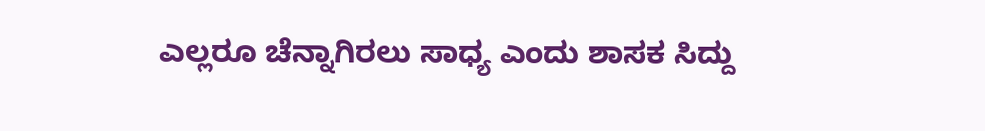ಎಲ್ಲರೂ ಚೆನ್ನಾಗಿರಲು ಸಾಧ್ಯ ಎಂದು ಶಾಸಕ ಸಿದ್ದು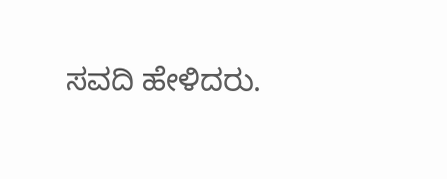ಸವದಿ ಹೇಳಿದರು.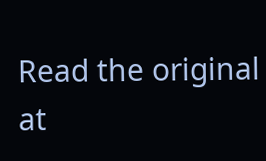Read the original at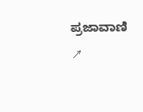ಪ್ರಜಾವಾಣಿ ↗